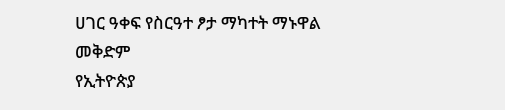ሀገር ዓቀፍ የስርዓተ ፆታ ማካተት ማኑዋል
መቅድም
የኢትዮጵያ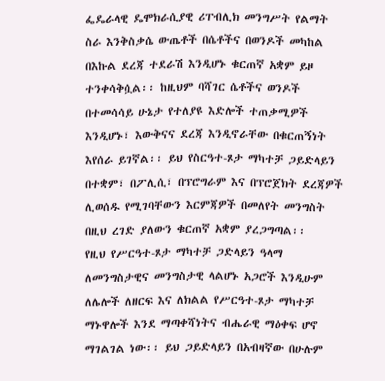ፌዴራላዊ ዴሞክራሲያዊ ሪፐብሊክ መንግሥት የልማት ስራ እንቅስቃሴ ውጤቶች በሴቶችና በወንዶች መካከል በእኩል ደረጃ ተደራሽ እንዲሆኑ ቁርጠኛ አቋም ይዞ ተንቀሳቅሷል፡፡ ከዚህም ባሻገር ሴቶችና ወንዶች በተመሳሳይ ሁኔታ የተለያዩ እድሎች ተጠቃሚዎች እንዲሆኑ፣ እውቅናና ደረጃ እንዲኖራቸው በቁርጠኝነት እየሰራ ይገኛል፡፡ ይህ የስርዓተ-ጾታ ማካተቻ ጋይድላይን በተቋም፣ በፖሊሲ፣ በፕሮግራም እና በፕሮጀክት ደረጃዎች ሊወሰዱ የሚገባቸውን እርምጃዎች በመለየት መንግስት በዚህ ረገድ ያለውን ቁርጠኛ አቋም ያረጋግጣል፡፡
የዚህ የሥርዓተ-ጾታ ማካተቻ ጋድላይን ዓላማ ለመንግስታዊና መንግስታዊ ላልሆኑ አጋሮች እንዲሁም ለሌሎች ለዘርፍ እና ለክልል የሥርዓተ-ጾታ ማካተቻ ማኑዋሎች እንደ ማጣቀሻነትና ብሔራዊ ማዕቀፍ ሆኖ ማገልገል ነው፡፡ ይህ ጋይድላይን በአብዛኛው በሁሉም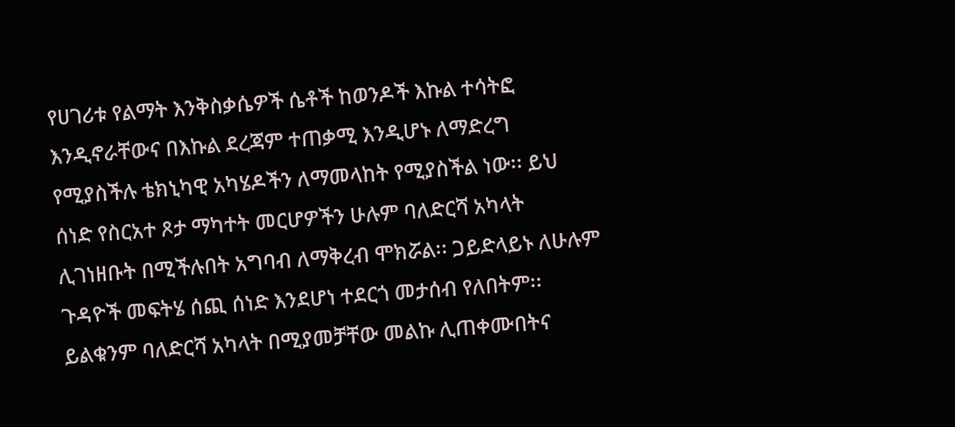የሀገሪቱ የልማት እንቅስቃሴዎች ሴቶች ከወንዶች እኩል ተሳትፎ እንዲኖራቸውና በእኩል ደረጃም ተጠቃሚ እንዲሆኑ ለማድረግ የሚያስችሉ ቴክኒካዊ አካሄዶችን ለማመላከት የሚያስችል ነው፡፡ ይህ ሰነድ የስርአተ ጾታ ማካተት መርሆዎችን ሁሉም ባለድርሻ አካላት ሊገነዘቡት በሚችሉበት አግባብ ለማቅረብ ሞክሯል፡፡ ጋይድላይኑ ለሁሉም ጉዳዮች መፍትሄ ሰጪ ሰነድ እንደሆነ ተደርጎ መታሰብ የለበትም፡፡ ይልቁንም ባለድርሻ አካላት በሚያመቻቸው መልኩ ሊጠቀሙበትና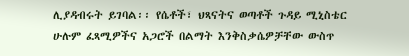ሊያዳብሩት ይገባል፡፡ የሴቶች፣ ህጻናትና ወጣቶች ጉዳይ ሚኒስቴር ሁሉም ፈጻሚዎችና አጋሮች በልማት እንቅስቃሴዎቻቸው ውስጥ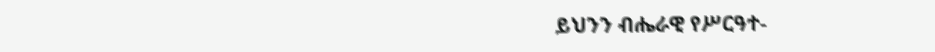ይህንን ብሔራዊ የሥርዓተ-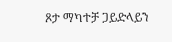ጾታ ማካተቻ ጋይድላይን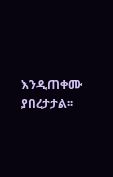እንዲጠቀሙ ያበረታታል፡፡